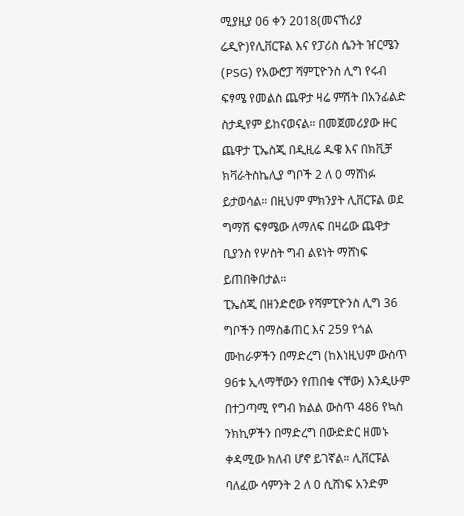ሚያዚያ 06 ቀን 2018(መናኸሪያ ሬዲዮ)የሊቨርፑል እና የፓሪስ ሴንት ዠርሜን (PSG) የአውሮፓ ሻምፒዮንስ ሊግ የሩብ ፍፃሜ የመልስ ጨዋታ ዛሬ ምሽት በአንፊልድ ስታዲየም ይከናወናል። በመጀመሪያው ዙር ጨዋታ ፒኤስጂ በዲዚሬ ዱዌ እና በክቪቻ ክቫራትስኬሊያ ግቦች 2 ለ 0 ማሸነፉ ይታወሳል። በዚህም ምክንያት ሊቨርፑል ወደ ግማሽ ፍፃሜው ለማለፍ በዛሬው ጨዋታ ቢያንስ የሦስት ግብ ልዩነት ማሸነፍ ይጠበቅበታል።
ፒኤስጂ በዘንድሮው የሻምፒዮንስ ሊግ 36 ግቦችን በማስቆጠር እና 259 የጎል ሙከራዎችን በማድረግ (ከእነዚህም ውስጥ 96ቱ ኢላማቸውን የጠበቁ ናቸው) እንዲሁም በተጋጣሚ የግብ ክልል ውስጥ 486 የኳስ ንክኪዎችን በማድረግ በውድድር ዘመኑ ቀዳሚው ክለብ ሆኖ ይገኛል። ሊቨርፑል ባለፈው ሳምንት 2 ለ 0 ሲሸነፍ አንድም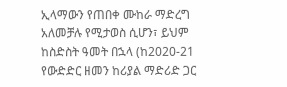ኢላማውን የጠበቀ ሙከራ ማድረግ አለመቻሉ የሚታወስ ሲሆን፣ ይህም ከስድስት ዓመት በኋላ (ከ2020-21 የውድድር ዘመን ከሪያል ማድሪድ ጋር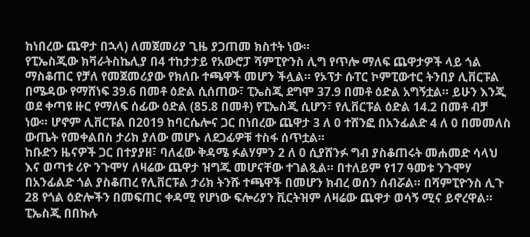ከነበረው ጨዋታ በኋላ) ለመጀመሪያ ጊዜ ያጋጠመ ክስተት ነው።
የፒኤስጂው ክቫራትስኬሊያ በ4 ተከታታይ የአውሮፓ ሻምፒዮንስ ሊግ የጥሎ ማለፍ ጨዋታዎች ላይ ጎል ማስቆጠር የቻለ የመጀመሪያው የክለቡ ተጫዋች መሆን ችሏል። የኦፕታ ሱፐር ኮምፒውተር ትንበያ ሊቨርፑል በሜዳው የማሸነፍ 39.6 በመቶ ዕድል ሲሰጠው፣ ፒኤስጂ ደግሞ 37.9 በመቶ ዕድል አግኝቷል። ይሁን እንጂ ወደ ቀጣዩ ዙር የማለፍ ሰፊው ዕድል (85.8 በመቶ) የፒኤስጂ ሲሆን፣ የሊቨርፑል ዕድል 14.2 በመቶ ብቻ ነው። ሆኖም ሊቨርፑል በ2019 ከባርሴሎና ጋር በነበረው ጨዋታ 3 ለ 0 ተሸንፎ በአንፊልድ 4 ለ 0 በመመለስ ውጤት የመቀልበስ ታሪክ ያለው መሆኑ ለደጋፊዎቹ ተስፋ ሰጥቷል።
ከቡድን ዜናዎች ጋር በተያያዘ፣ ባለፈው ቅዳሜ ፉልሃምን 2 ለ 0 ሲያሸንፉ ግብ ያስቆጠሩት መሐመድ ሳላህ እና ወጣቱ ሪዮ ንጉሞሃ ለዛሬው ጨዋታ ዝግጁ መሆናቸው ተገልጿል። በተለይም የ17 ዓመቱ ንጉሞሃ በአንፊልድ ጎል ያስቆጠረ የሊቨርፑል ታሪክ ትንሹ ተጫዋች በመሆን ክብረ ወሰን ሰብሯል። በሻምፒዮንስ ሊጉ 28 የጎል ዕድሎችን በመፍጠር ቀዳሚ የሆነው ፍሎሪያን ቪርትዝም ለዛሬው ጨዋታ ወሳኝ ሚና ይኖረዋል።
ፒኤስጂ በበኩሉ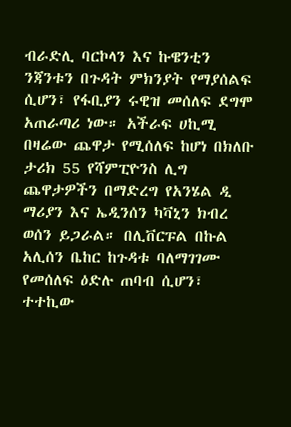ብራድሊ ባርኮላን እና ኩዌንቲን ንጃንቱን በጉዳት ምክንያት የማያሰልፍ ሲሆን፣ የፋቢያን ሩዊዝ መሰለፍ ደግሞ አጠራጣሪ ነው። አችራፍ ሀኪሚ በዛሬው ጨዋታ የሚሰለፍ ከሆነ በክለቡ ታሪክ 55 የሻምፒዮንስ ሊግ ጨዋታዎችን በማድረግ የአንሄል ዲ ማሪያን እና ኤዲንሰን ካቫኒን ክብረ ወሰን ይጋራል። በሊቨርፑል በኩል አሊሰን ቤከር ከጉዳቱ ባለማገገሙ የመሰለፍ ዕድሉ ጠባብ ሲሆን፣ ተተኪው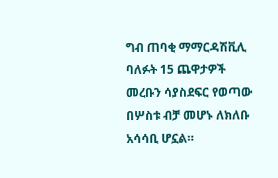ግብ ጠባቂ ማማርዳሽቪሊ ባለፉት 15 ጨዋታዎች መረቡን ሳያስደፍር የወጣው በሦስቱ ብቻ መሆኑ ለክለቡ አሳሳቢ ሆኗል።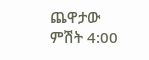ጨዋታው ምሽት 4:00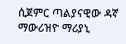ሲጀምር ጣልያናዊው ዳኛ ማውሪዝዮ ማሪያኒ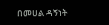በመሀል ዳኝነት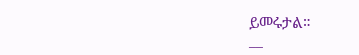ይመሩታል።
__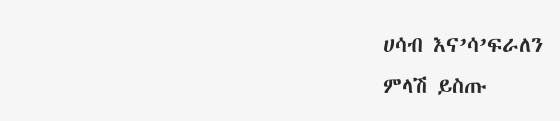ሀሳብ እና’ሳ’ፍራለን
ምላሽ ይስጡ